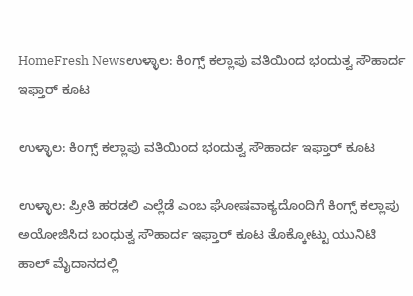HomeFresh Newsಉಳ್ಳಾಲ: ಕಿಂಗ್ಸ್ ಕಲ್ಲಾಪು ವತಿಯಿಂದ ಭಂದುತ್ವ ಸೌಹಾರ್ದ ಇಫ್ತಾರ್ ಕೂಟ

ಉಳ್ಳಾಲ: ಕಿಂಗ್ಸ್ ಕಲ್ಲಾಪು ವತಿಯಿಂದ ಭಂದುತ್ವ ಸೌಹಾರ್ದ ಇಫ್ತಾರ್ ಕೂಟ

ಉಳ್ಳಾಲ: ಪ್ರೀತಿ ಹರಡಲಿ ಎಲ್ಲೆಡೆ ಎಂಬ ಘೋಷವಾಕ್ಯದೊಂದಿಗೆ ಕಿಂಗ್ಸ್ ಕಲ್ಲಾಪು ಅಯೋಜಿಸಿದ ಬಂಧುತ್ವ ಸೌಹಾರ್ದ ಇಫ್ತಾರ್ ಕೂಟ ತೊಕ್ಕೋಟ್ಟು ಯುನಿಟಿ‌ ಹಾಲ್‌ ಮೈದಾನದಲ್ಲಿ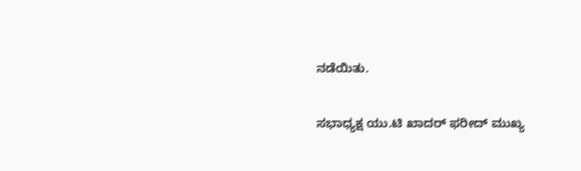ನಡೆಯಿತು.

ಸಭಾಧ್ಯಕ್ಷ ಯು.ಟಿ ಖಾದರ್ ಫರೀದ್ ಮುಖ್ಯ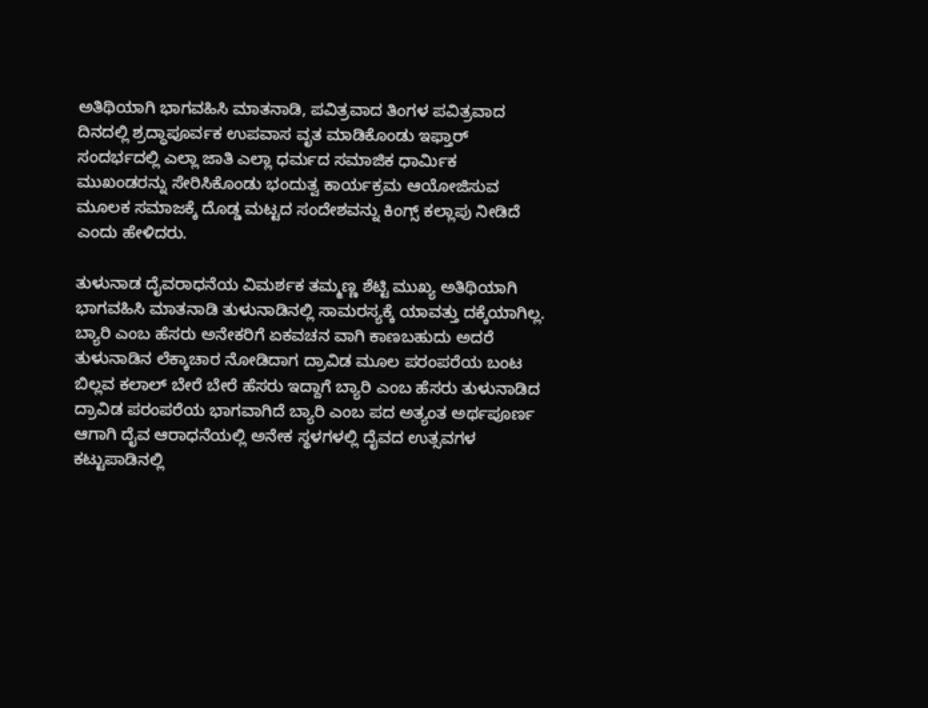ಅತಿಥಿಯಾಗಿ ‌ಭಾಗವಹಿಸಿ‌ ಮಾತನಾಡಿ, ಪವಿತ್ರವಾದ ತಿಂಗಳ ಪವಿತ್ರವಾದ ದಿನದಲ್ಲಿ ಶ್ರದ್ಧಾಪೂರ್ವಕ ಉಪವಾಸ ವೃತ ‌ಮಾಡಿಕೊಂಡು ಇಫ್ತಾರ್ ಸಂದರ್ಭದಲ್ಲಿ ಎಲ್ಲಾ ಜಾತಿ ಎಲ್ಲಾ ಧರ್ಮದ ಸಮಾಜಿಕ ಧಾರ್ಮಿಕ ಮುಖಂಡರನ್ನು ಸೇರಿಸಿಕೊಂಡು ಭಂದುತ್ವ ಕಾರ್ಯಕ್ರಮ ಆಯೋಜಿಸುವ ಮೂಲಕ ಸಮಾಜಕ್ಕೆ ದೊಡ್ಡ ಮಟ್ಟದ ಸಂದೇಶವನ್ನು ಕಿಂಗ್ಸ್ ಕಲ್ಲಾಪು ನೀಡಿದೆ ಎಂದು ಹೇಳಿದರು.

ತುಳುನಾಡ ದೈವರಾಧನೆಯ ವಿಮರ್ಶಕ ತಮ್ಮಣ್ಣ ಶೆಟ್ಟಿ ಮುಖ್ಯ ಅತಿಥಿಯಾಗಿ ಭಾಗವಹಿಸಿ ‌ಮಾತನಾಡಿ ತುಳುನಾಡಿನಲ್ಲಿ ಸಾಮರಸ್ಯಕ್ಕೆ ಯಾವತ್ತು ದಕ್ಕೆಯಾಗಿಲ್ಲ. ಬ್ಯಾರಿ ಎಂಬ ಹೆಸರು ಅನೇಕರಿಗೆ ಏಕವಚನ ವಾಗಿ ಕಾಣಬಹುದು ಅದರೆ ತುಳುನಾಡಿನ ಲೆಕ್ಕಾಚಾರ ನೋಡಿದಾಗ ದ್ರಾವಿಡ ಮೂಲ ಪರಂಪರೆಯ ಬಂಟ ಬಿಲ್ಲವ ಕಲಾಲ್ ಬೇರೆ ಬೇರೆ ಹೆಸರು ಇದ್ದಾಗೆ ಬ್ಯಾರಿ ಎಂಬ ಹೆಸರು ತುಳುನಾಡಿದ ದ್ರಾವಿಡ ಪರಂಪರೆಯ ಭಾಗವಾಗಿದೆ ಬ್ಯಾರಿ ಎಂಬ ಪದ ಅತ್ಯಂತ ಅರ್ಥಪೂರ್ಣ ಆಗಾಗಿ ದೈವ ಆರಾಧನೆಯಲ್ಲಿ ಅನೇಕ ಸ್ಥಳಗಳಲ್ಲಿ ದೈವದ ಉತ್ಸವಗಳ ಕಟ್ಟುಪಾಡಿನಲ್ಲಿ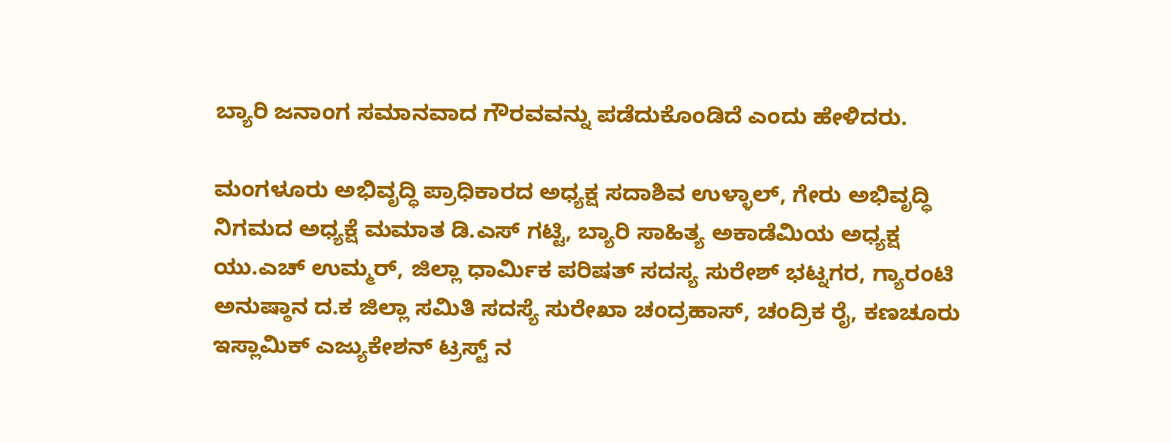ಬ್ಯಾರಿ ಜನಾಂಗ ಸಮಾನವಾದ ಗೌರವವನ್ನು ಪಡೆದುಕೊಂಡಿದೆ ಎಂದು ಹೇಳಿದರು.

ಮಂಗಳೂರು ಅಭಿವೃದ್ಧಿ ಪ್ರಾಧಿಕಾರದ ಅಧ್ಯಕ್ಷ ಸದಾಶಿವ ಉಳ್ಳಾಲ್, ಗೇರು ಅಭಿವೃದ್ಧಿ ನಿಗಮದ ಅಧ್ಯಕ್ಷೆ ಮಮಾತ ಡಿ.ಎಸ್ ಗಟ್ಟಿ, ಬ್ಯಾರಿ ಸಾಹಿತ್ಯ ಅಕಾಡೆಮಿಯ ಅಧ್ಯಕ್ಷ ಯು.ಎಚ್ ಉಮ್ಮರ್, ಜಿಲ್ಲಾ ಧಾರ್ಮಿಕ ಪರಿಷತ್ ಸದಸ್ಯ ಸುರೇಶ್ ಭಟ್ನಗರ, ಗ್ಯಾರಂಟಿ ಅನುಷ್ಠಾನ ದ.ಕ ಜಿಲ್ಲಾ ಸಮಿತಿ ಸದಸ್ಯೆ ಸುರೇಖಾ ಚಂದ್ರಹಾಸ್, ಚಂದ್ರಿಕ ರೈ, ಕಣಚೂರು ಇಸ್ಲಾಮಿಕ್ ಎಜ್ಯುಕೇಶನ್ ಟ್ರಸ್ಟ್ ನ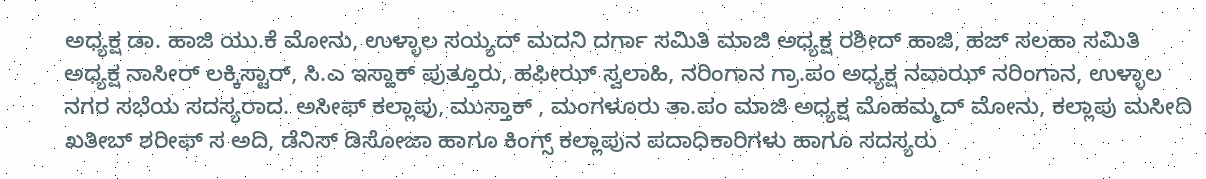ಅಧ್ಯಕ್ಷ ಡಾ. ಹಾಜಿ ಯು.ಕೆ ಮೋನು, ಉಳ್ಳಾಲ ಸಯ್ಯದ್ ಮದನಿ ದರ್ಗಾ ಸಮಿತಿ ಮಾಜಿ ಅಧ್ಯಕ್ಷ ರಶೀದ್ ಹಾಜಿ, ಹಜ್ ಸಲಹಾ ಸಮಿತಿ ಅಧ್ಯಕ್ಷ ನಾಸೀರ್ ಲಕ್ಕಿಸ್ಟಾರ್, ಸಿ.ಎ ಇಸ್ಹಾಕ್ ಪುತ್ತೂರು, ಹಫೀಝ್ ಸ್ವಲಾಹಿ, ನರಿಂಗಾನ ಗ್ರಾ.ಪಂ ಅಧ್ಯಕ್ಷ ನವಾಝ್ ನರಿಂಗಾನ, ಉಳ್ಳಾಲ ನಗರ ಸಭೆಯ ಸದಸ್ಯರಾದ. ಅಸೀಫ್ ಕಲ್ಲಾಪು, ಮುಸ್ತಾಕ್ , ಮಂಗಳೂರು ತಾ.ಪಂ ಮಾಜಿ ಅಧ್ಯಕ್ಷ ಮೊಹಮ್ಮದ್ ಮೋನು, ಕಲ್ಲಾಪು ಮಸೀದಿ ಖತೀಬ್ ಶರೀಫ್ ಸ ಅದಿ, ಡೆನಿಸ್ ಡಿಸೋಜಾ ಹಾಗೂ ಕಿಂಗ್ಸ್ ಕಲ್ಲಾಪುನ ಪದಾಧಿಕಾರಿಗಳು ಹಾಗೂ ಸದಸ್ಯರು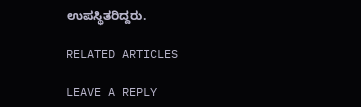ಉಪಸ್ಥಿತರಿದ್ದರು.

RELATED ARTICLES

LEAVE A REPLY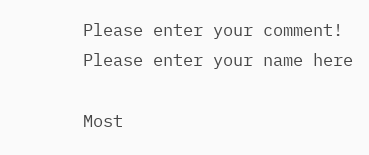Please enter your comment!
Please enter your name here

Most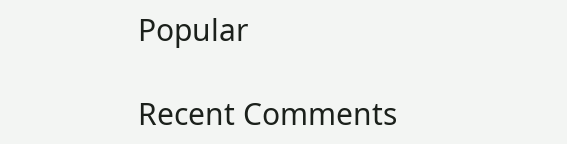Popular

Recent Comments